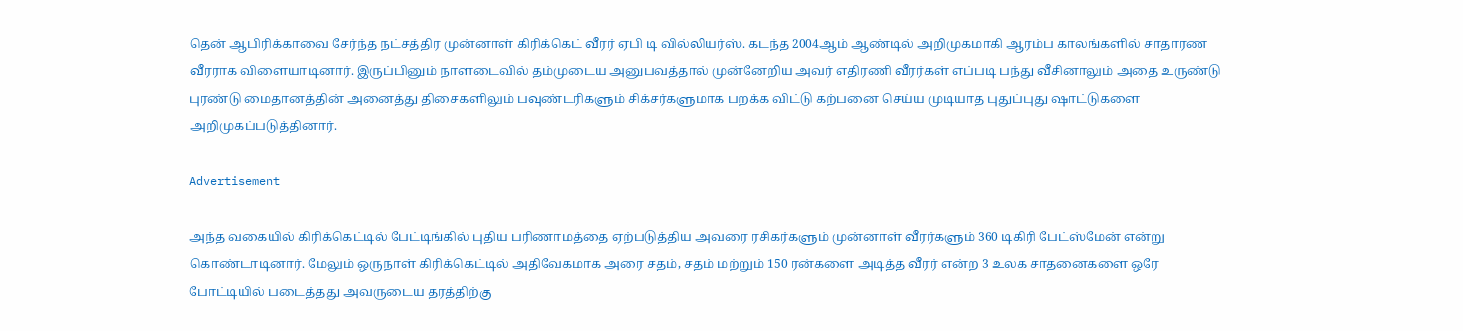தென் ஆபிரிக்காவை சேர்ந்த நட்சத்திர முன்னாள் கிரிக்கெட் வீரர் ஏபி டி வில்லியர்ஸ். கடந்த 2004ஆம் ஆண்டில் அறிமுகமாகி ஆரம்ப காலங்களில் சாதாரண வீரராக விளையாடினார். இருப்பினும் நாளடைவில் தம்முடைய அனுபவத்தால் முன்னேறிய அவர் எதிரணி வீரர்கள் எப்படி பந்து வீசினாலும் அதை உருண்டு புரண்டு மைதானத்தின் அனைத்து திசைகளிலும் பவுண்டரிகளும் சிக்சர்களுமாக பறக்க விட்டு கற்பனை செய்ய முடியாத புதுப்புது ஷாட்டுகளை அறிமுகப்படுத்தினார்.

Advertisement

அந்த வகையில் கிரிக்கெட்டில் பேட்டிங்கில் புதிய பரிணாமத்தை ஏற்படுத்திய அவரை ரசிகர்களும் முன்னாள் வீரர்களும் 360 டிகிரி பேட்ஸ்மேன் என்று கொண்டாடினார். மேலும் ஒருநாள் கிரிக்கெட்டில் அதிவேகமாக அரை சதம், சதம் மற்றும் 150 ரன்களை அடித்த வீரர் என்ற 3 உலக சாதனைகளை ஒரே போட்டியில் படைத்தது அவருடைய தரத்திற்கு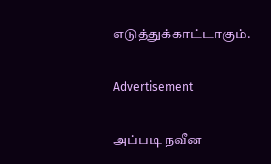எடுத்துக்காட்டாகும்.

Advertisement

அப்படி நவீன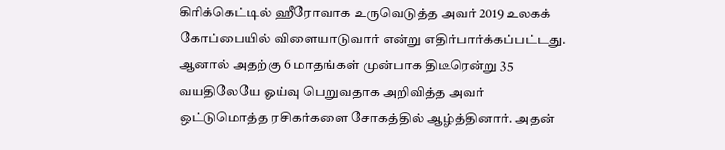கிரிக்கெட்டில் ஹீரோவாக உருவெடுத்த அவர் 2019 உலகக் கோப்பையில் விளையாடுவார் என்று எதிர்பார்க்கப்பட்டது. ஆனால் அதற்கு 6 மாதங்கள் முன்பாக திடீரென்று 35 வயதிலேயே ஓய்வு பெறுவதாக அறிவித்த அவர் ஒட்டுமொத்த ரசிகர்களை சோகத்தில் ஆழ்த்தினார். அதன்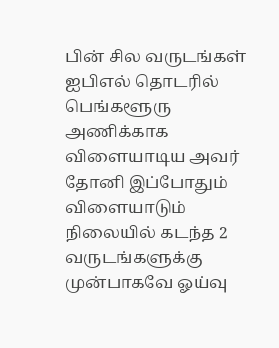பின் சில வருடங்கள் ஐபிஎல் தொடரில் பெங்களூரு அணிக்காக விளையாடிய அவர் தோனி இப்போதும் விளையாடும் நிலையில் கடந்த 2 வருடங்களுக்கு முன்பாகவே ஓய்வு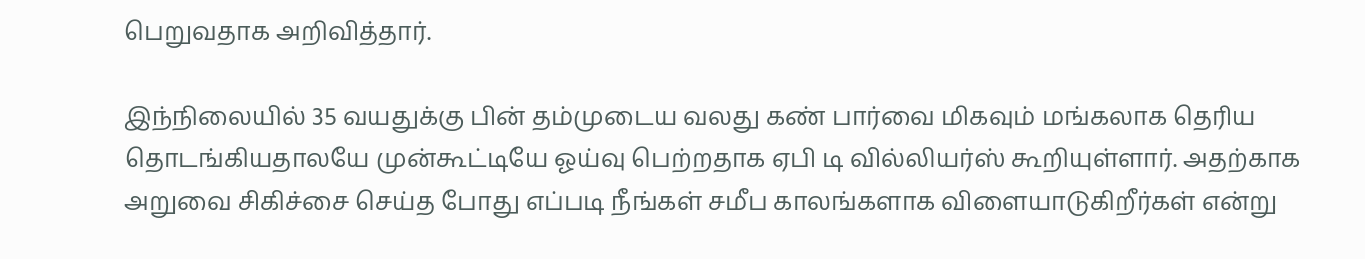பெறுவதாக அறிவித்தார்.

இந்நிலையில் 35 வயதுக்கு பின் தம்முடைய வலது கண் பார்வை மிகவும் மங்கலாக தெரிய தொடங்கியதாலயே முன்கூட்டியே ஓய்வு பெற்றதாக ஏபி டி வில்லியர்ஸ் கூறியுள்ளார். அதற்காக அறுவை சிகிச்சை செய்த போது எப்படி நீங்கள் சமீப காலங்களாக விளையாடுகிறீர்கள் என்று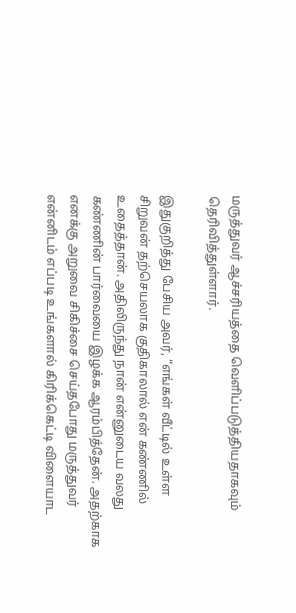மருத்துவர் ஆச்சரியத்தை வெளிப்படுத்தியதாகவும் தெரிவித்துள்ளார்.

இதுகுறித்து பேசிய அவர், “எங்கள் வீட்டில் உள்ள சிறுவன் தற்செயலாக குதிகாலால் என் கண்ணில் உதைத்தான். அதிலிருந்து நான் என்னுடைய வலது கண்ணின் பார்வையை இழக்க ஆரம்பித்தேன். அதற்காக எனக்கு அறுவை சிகிச்சை செய்தபோது மருத்துவர் என்னிடம் எப்படி உங்களால் கிரிக்கெட்டி விளையாட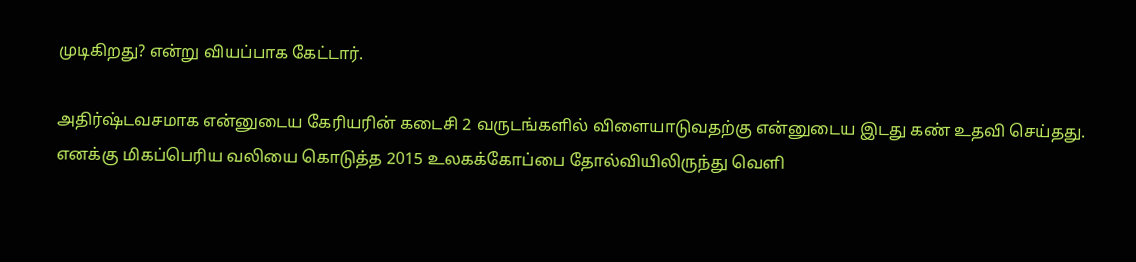முடிகிறது? என்று வியப்பாக கேட்டார்.

அதிர்ஷ்டவசமாக என்னுடைய கேரியரின் கடைசி 2 வருடங்களில் விளையாடுவதற்கு என்னுடைய இடது கண் உதவி செய்தது. எனக்கு மிகப்பெரிய வலியை கொடுத்த 2015 உலகக்கோப்பை தோல்வியிலிருந்து வெளி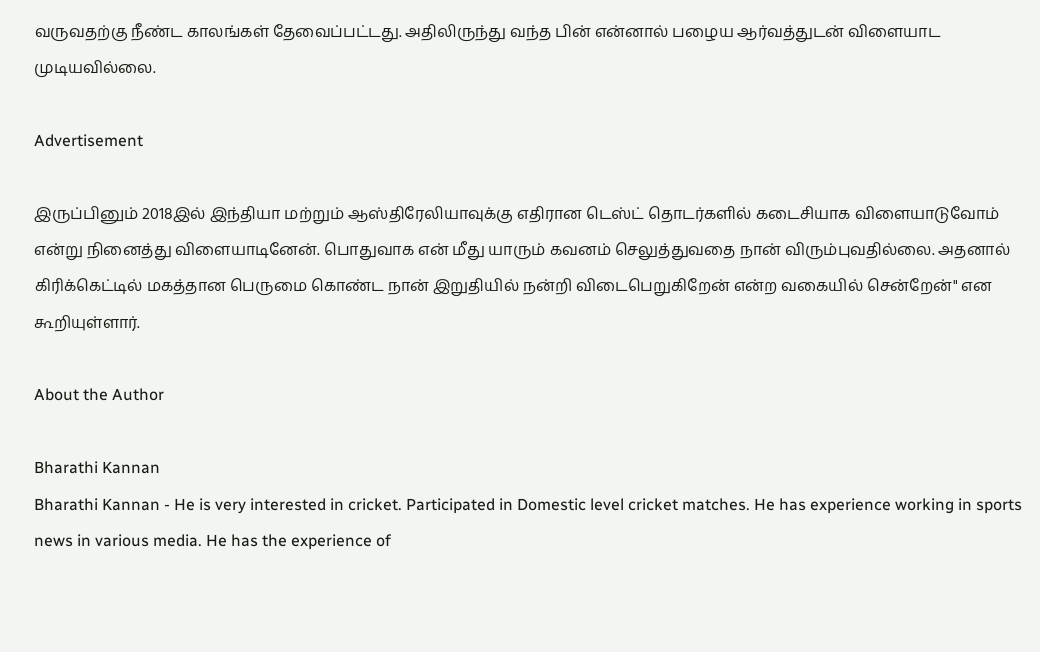வருவதற்கு நீண்ட காலங்கள் தேவைப்பட்டது. அதிலிருந்து வந்த பின் என்னால் பழைய ஆர்வத்துடன் விளையாட முடியவில்லை.

Advertisement

இருப்பினும் 2018இல் இந்தியா மற்றும் ஆஸ்திரேலியாவுக்கு எதிரான டெஸ்ட் தொடர்களில் கடைசியாக விளையாடுவோம் என்று நினைத்து விளையாடினேன். பொதுவாக என் மீது யாரும் கவனம் செலுத்துவதை நான் விரும்புவதில்லை. அதனால் கிரிக்கெட்டில் மகத்தான பெருமை கொண்ட நான் இறுதியில் நன்றி விடைபெறுகிறேன் என்ற வகையில் சென்றேன்" என கூறியுள்ளார்.

About the Author

Bharathi Kannan
Bharathi Kannan - He is very interested in cricket. Participated in Domestic level cricket matches. He has experience working in sports news in various media. He has the experience of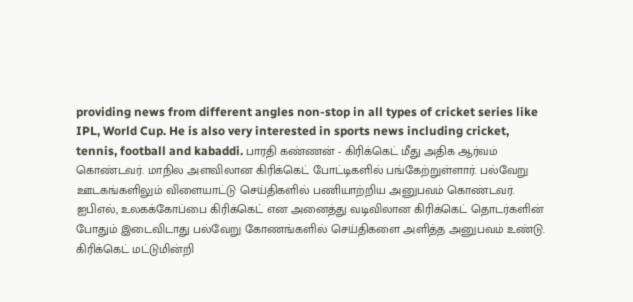providing news from different angles non-stop in all types of cricket series like IPL, World Cup. He is also very interested in sports news including cricket, tennis, football and kabaddi. பாரதி கண்ணன் - கிரிக்கெட் மீது அதிக ஆர்வம் கொண்டவர். மாநில அளவிலான கிரிக்கெட் போட்டிகளில் பங்கேற்றுள்ளார். பல்வேறு ஊடகங்களிலும் விளையாட்டு செய்திகளில் பணியாற்றிய அனுபவம் கொண்டவர். ஐபிஎல், உலகக்கோப்பை கிரிக்கெட் என அனைத்து வடிவிலான கிரிக்கெட் தொடர்களின் போதும் இடைவிடாது பல்வேறு கோணங்களில் செய்திகளை அளித்த அனுபவம் உண்டு. கிரிக்கெட் மட்டுமின்றி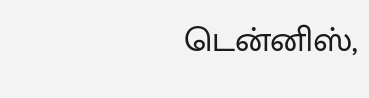டென்னிஸ்,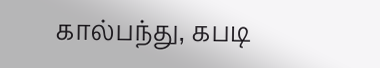கால்பந்து, கபடி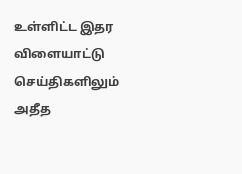உள்ளிட்ட இதர விளையாட்டு செய்திகளிலும் அதீத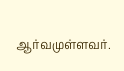ஆர்வமுள்ளவர்.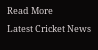Read More
Latest Cricket News